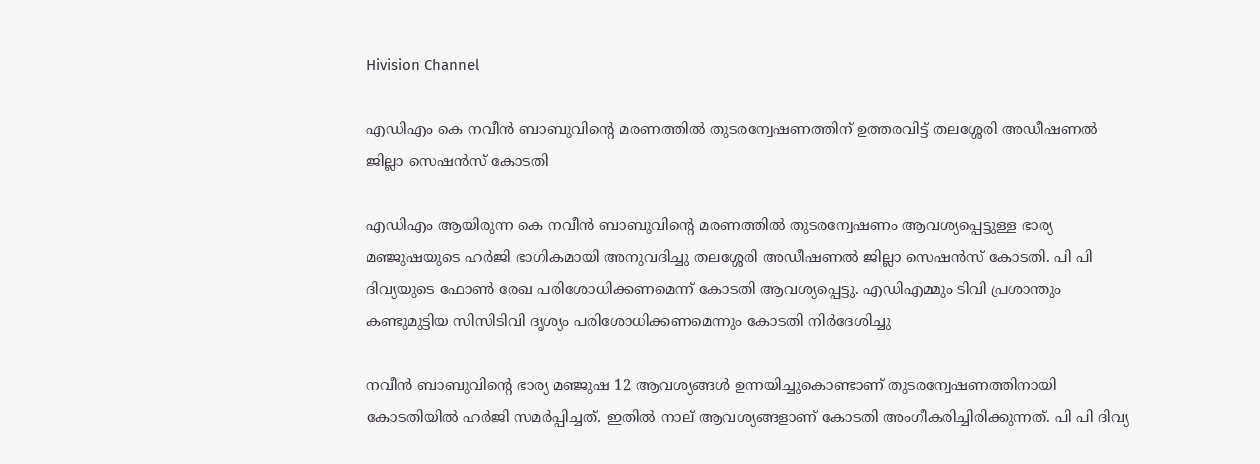Hivision Channel

എഡിഎം കെ നവീന്‍ ബാബുവിന്റെ മരണത്തില്‍ തുടരന്വേഷണത്തിന് ഉത്തരവിട്ട് തലശ്ശേരി അഡീഷണല്‍ ജില്ലാ സെഷന്‍സ് കോടതി

എഡിഎം ആയിരുന്ന കെ നവീന്‍ ബാബുവിന്റെ മരണത്തില്‍ തുടരന്വേഷണം ആവശ്യപ്പെട്ടുള്ള ഭാര്യ മഞ്ജുഷയുടെ ഹര്‍ജി ഭാഗികമായി അനുവദിച്ചു തലശ്ശേരി അഡീഷണല്‍ ജില്ലാ സെഷന്‍സ് കോടതി. പി പി ദിവ്യയുടെ ഫോണ്‍ രേഖ പരിശോധിക്കണമെന്ന് കോടതി ആവശ്യപ്പെട്ടു. എഡിഎമ്മും ടിവി പ്രശാന്തും കണ്ടുമുട്ടിയ സിസിടിവി ദൃശ്യം പരിശോധിക്കണമെന്നും കോടതി നിര്‍ദേശിച്ചു

നവീന്‍ ബാബുവിന്റെ ഭാര്യ മഞ്ജുഷ 12 ആവശ്യങ്ങള്‍ ഉന്നയിച്ചുകൊണ്ടാണ് തുടരന്വേഷണത്തിനായി കോടതിയില്‍ ഹര്‍ജി സമര്‍പ്പിച്ചത്. ഇതില്‍ നാല് ആവശ്യങ്ങളാണ് കോടതി അംഗീകരിച്ചിരിക്കുന്നത്. പി പി ദിവ്യ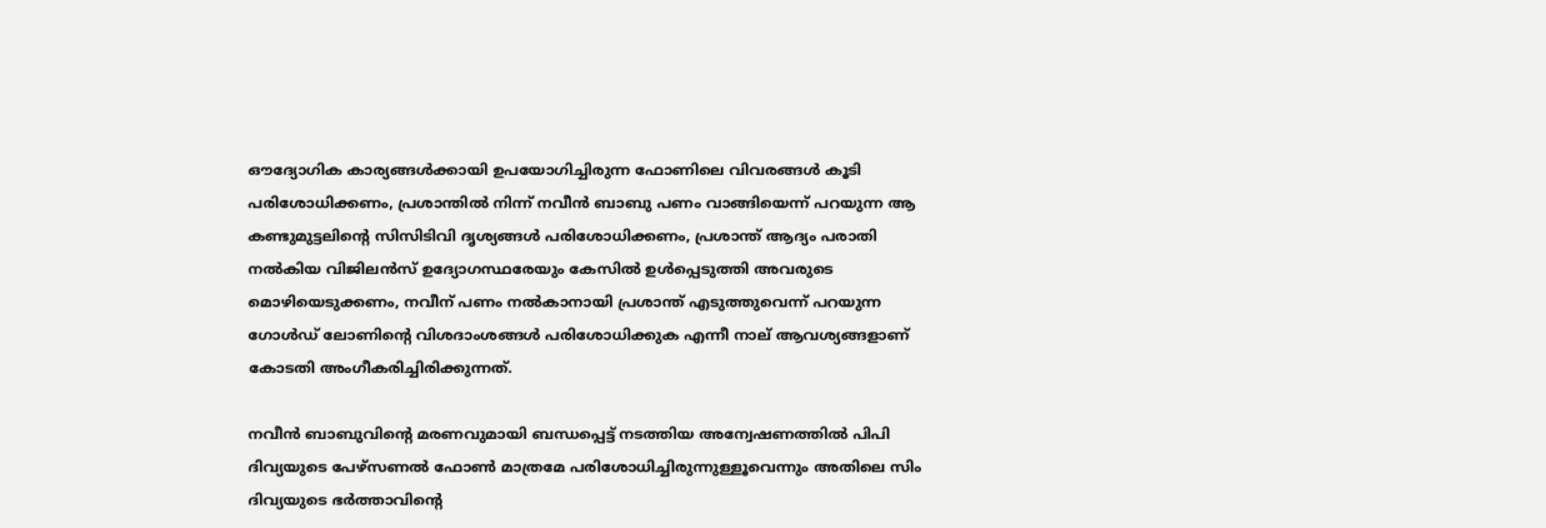ഔദ്യോഗിക കാര്യങ്ങള്‍ക്കായി ഉപയോഗിച്ചിരുന്ന ഫോണിലെ വിവരങ്ങള്‍ കൂടി പരിശോധിക്കണം, പ്രശാന്തില്‍ നിന്ന് നവീന്‍ ബാബു പണം വാങ്ങിയെന്ന് പറയുന്ന ആ കണ്ടുമുട്ടലിന്റെ സിസിടിവി ദൃശ്യങ്ങള്‍ പരിശോധിക്കണം, പ്രശാന്ത് ആദ്യം പരാതി നല്‍കിയ വിജിലന്‍സ് ഉദ്യോഗസ്ഥരേയും കേസില്‍ ഉള്‍പ്പെടുത്തി അവരുടെ മൊഴിയെടുക്കണം, നവീന് പണം നല്‍കാനായി പ്രശാന്ത് എടുത്തുവെന്ന് പറയുന്ന ഗോള്‍ഡ് ലോണിന്റെ വിശദാംശങ്ങള്‍ പരിശോധിക്കുക എന്നീ നാല് ആവശ്യങ്ങളാണ് കോടതി അംഗീകരിച്ചിരിക്കുന്നത്.

നവീന്‍ ബാബുവിന്റെ മരണവുമായി ബന്ധപ്പെട്ട് നടത്തിയ അന്വേഷണത്തില്‍ പിപി ദിവ്യയുടെ പേഴ്സണല്‍ ഫോണ്‍ മാത്രമേ പരിശോധിച്ചിരുന്നുള്ളൂവെന്നും അതിലെ സിം ദിവ്യയുടെ ഭര്‍ത്താവിന്റെ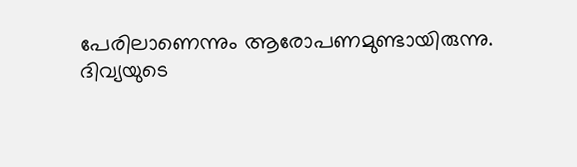പേരിലാണെന്നും ആരോപണമുണ്ടായിരുന്നു. ദിവ്യയുടെ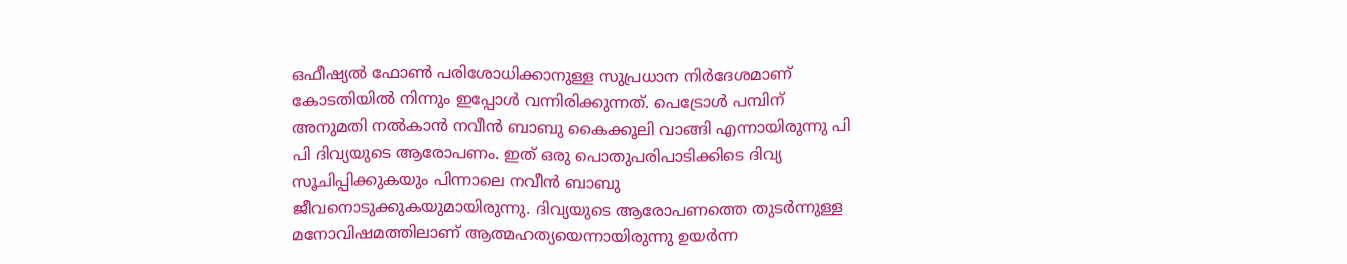ഒഫീഷ്യല്‍ ഫോണ്‍ പരിശോധിക്കാനുള്ള സുപ്രധാന നിര്‍ദേശമാണ് കോടതിയില്‍ നിന്നും ഇപ്പോള്‍ വന്നിരിക്കുന്നത്. പെട്രോള്‍ പമ്പിന് അനുമതി നല്‍കാന്‍ നവീന്‍ ബാബു കൈക്കൂലി വാങ്ങി എന്നായിരുന്നു പി പി ദിവ്യയുടെ ആരോപണം. ഇത് ഒരു പൊതുപരിപാടിക്കിടെ ദിവ്യ സൂചിപ്പിക്കുകയും പിന്നാലെ നവീന്‍ ബാബു ജീവനൊടുക്കുകയുമായിരുന്നു. ദിവ്യയുടെ ആരോപണത്തെ തുടര്‍ന്നുള്ള മനോവിഷമത്തിലാണ് ആത്മഹത്യയെന്നായിരുന്നു ഉയര്‍ന്ന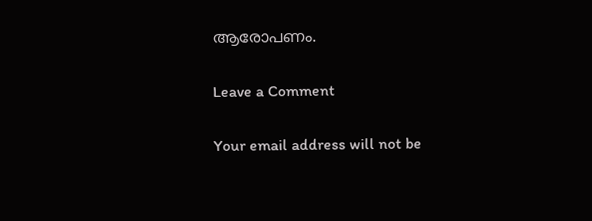ആരോപണം.

Leave a Comment

Your email address will not be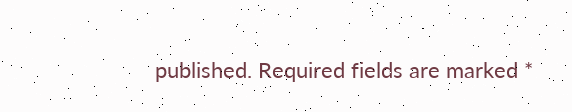published. Required fields are marked *